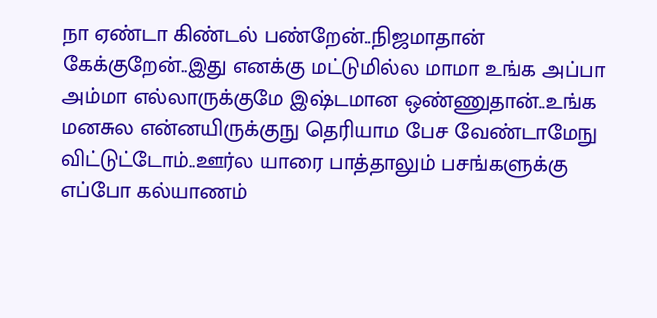நா ஏண்டா கிண்டல் பண்றேன்..நிஜமாதான் கேக்குறேன்..இது எனக்கு மட்டுமில்ல மாமா உங்க அப்பா அம்மா எல்லாருக்குமே இஷ்டமான ஒண்ணுதான்..உங்க மனசுல என்னயிருக்குநு தெரியாம பேச வேண்டாமேநு விட்டுட்டோம்..ஊர்ல யாரை பாத்தாலும் பசங்களுக்கு எப்போ கல்யாணம்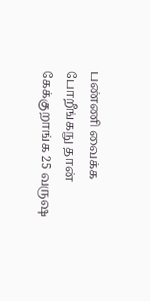பண்ணி வைக்க போறீங்கநு தான் கேக்குறாங்க 25 வருஷ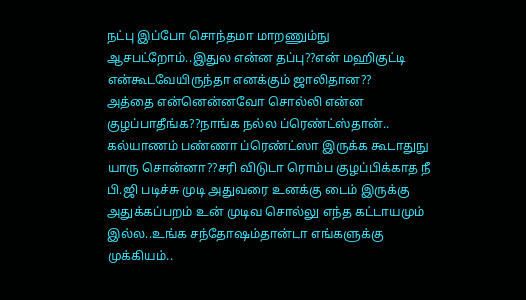நட்பு இப்போ சொந்தமா மாறணும்நு ஆசபட்றோம்..இதுல என்ன தப்பு??என் மஹிகுட்டி என்கூடவேயிருந்தா எனக்கும் ஜாலிதான??
அத்தை என்னென்னவோ சொல்லி என்ன குழப்பாதீங்க??நாங்க நல்ல ப்ரெண்ட்ஸ்தான்..
கல்யாணம் பண்ணா ப்ரெண்ட்ஸா இருக்க கூடாதுநு யாரு சொன்னா??சரி விடுடா ரொம்ப குழப்பிக்காத நீ பி.ஜி படிச்சு முடி அதுவரை உனக்கு டைம் இருக்கு அதுக்கப்பறம் உன் முடிவ சொல்லு எந்த கட்டாயமும் இல்ல..உங்க சந்தோஷம்தான்டா எங்களுக்கு முக்கியம்..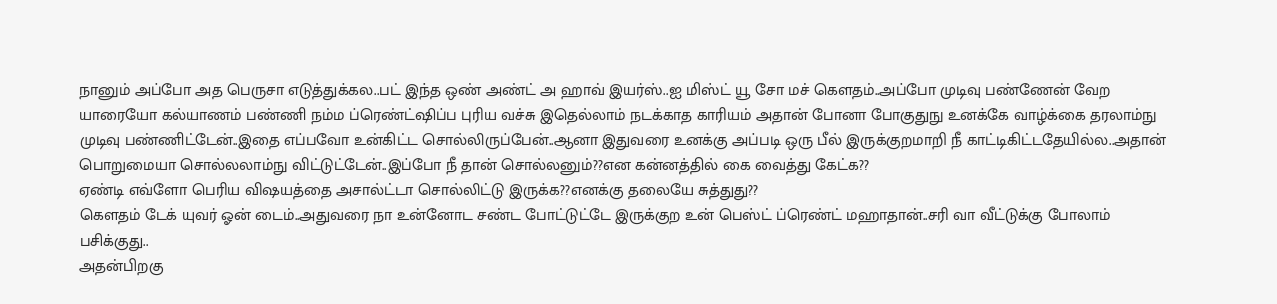நானும் அப்போ அத பெருசா எடுத்துக்கல..பட் இந்த ஒண் அண்ட் அ ஹாவ் இயர்ஸ்..ஐ மிஸ்ட் யூ சோ மச் கௌதம்..அப்போ முடிவு பண்ணேன் வேற யாரையோ கல்யாணம் பண்ணி நம்ம ப்ரெண்ட்ஷிப்ப புரிய வச்சு இதெல்லாம் நடக்காத காரியம் அதான் போனா போகுதுநு உனக்கே வாழ்க்கை தரலாம்நு முடிவு பண்ணிட்டேன்..இதை எப்பவோ உன்கிட்ட சொல்லிருப்பேன்..ஆனா இதுவரை உனக்கு அப்படி ஒரு பீல் இருக்குறமாறி நீ காட்டிகிட்டதேயில்ல..அதான் பொறுமையா சொல்லலாம்நு விட்டுட்டேன்..இப்போ நீ தான் சொல்லனும்??என கன்னத்தில் கை வைத்து கேட்க??
ஏண்டி எவ்ளோ பெரிய விஷயத்தை அசால்ட்டா சொல்லிட்டு இருக்க??எனக்கு தலையே சுத்துது??
கௌதம் டேக் யுவர் ஓன் டைம்..அதுவரை நா உன்னோட சண்ட போட்டுட்டே இருக்குற உன் பெஸ்ட் ப்ரெண்ட் மஹாதான்..சரி வா வீட்டுக்கு போலாம் பசிக்குது..
அதன்பிறகு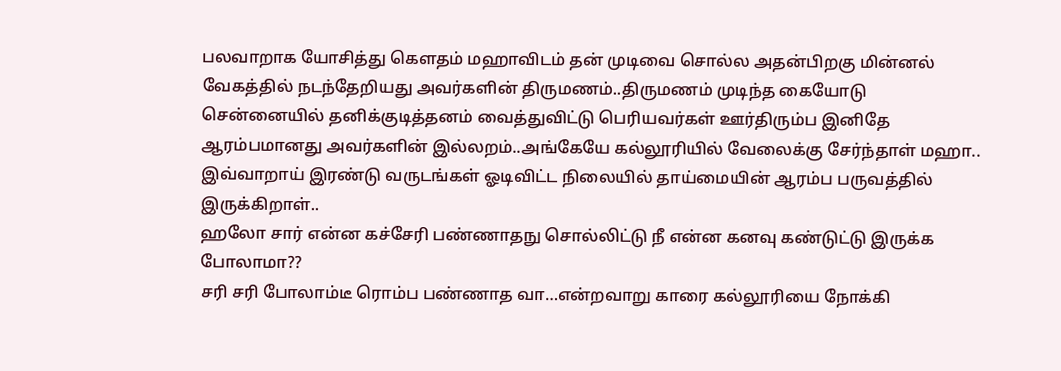பலவாறாக யோசித்து கௌதம் மஹாவிடம் தன் முடிவை சொல்ல அதன்பிறகு மின்னல் வேகத்தில் நடந்தேறியது அவர்களின் திருமணம்..திருமணம் முடிந்த கையோடு சென்னையில் தனிக்குடித்தனம் வைத்துவிட்டு பெரியவர்கள் ஊர்திரும்ப இனிதே ஆரம்பமானது அவர்களின் இல்லறம்..அங்கேயே கல்லூரியில் வேலைக்கு சேர்ந்தாள் மஹா..
இவ்வாறாய் இரண்டு வருடங்கள் ஓடிவிட்ட நிலையில் தாய்மையின் ஆரம்ப பருவத்தில் இருக்கிறாள்..
ஹலோ சார் என்ன கச்சேரி பண்ணாதநு சொல்லிட்டு நீ என்ன கனவு கண்டுட்டு இருக்க போலாமா??
சரி சரி போலாம்டீ ரொம்ப பண்ணாத வா…என்றவாறு காரை கல்லூரியை நோக்கி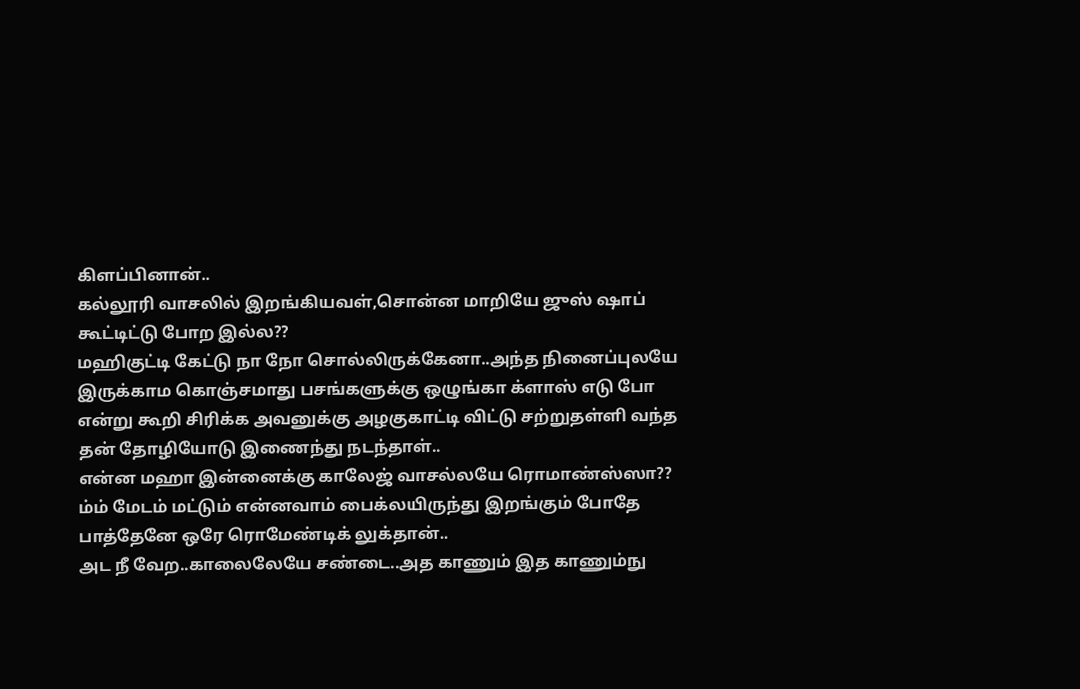கிளப்பினான்..
கல்லூரி வாசலில் இறங்கியவள்,சொன்ன மாறியே ஜுஸ் ஷாப் கூட்டிட்டு போற இல்ல??
மஹிகுட்டி கேட்டு நா நோ சொல்லிருக்கேனா..அந்த நினைப்புலயே இருக்காம கொஞ்சமாது பசங்களுக்கு ஒழுங்கா க்ளாஸ் எடு போ என்று கூறி சிரிக்க அவனுக்கு அழகுகாட்டி விட்டு சற்றுதள்ளி வந்த தன் தோழியோடு இணைந்து நடந்தாள்..
என்ன மஹா இன்னைக்கு காலேஜ் வாசல்லயே ரொமாண்ஸ்ஸா??
ம்ம் மேடம் மட்டும் என்னவாம் பைக்லயிருந்து இறங்கும் போதே பாத்தேனே ஒரே ரொமேண்டிக் லுக்தான்..
அட நீ வேற..காலைலேயே சண்டை..அத காணும் இத காணும்நு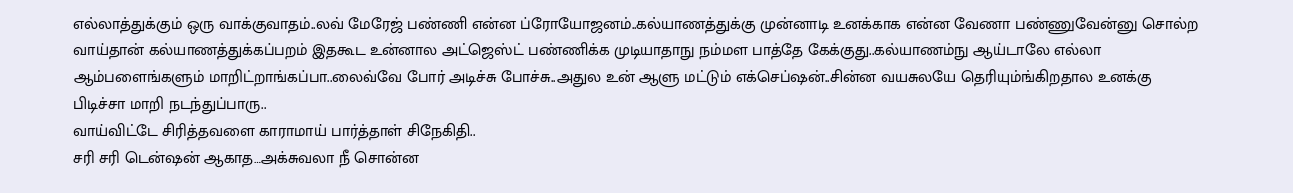எல்லாத்துக்கும் ஒரு வாக்குவாதம்..லவ் மேரேஜ் பண்ணி என்ன ப்ரோயோஜனம்..கல்யாணத்துக்கு முன்னாடி உனக்காக என்ன வேணா பண்ணுவேன்னு சொல்ற வாய்தான் கல்யாணத்துக்கப்பறம் இதகூட உன்னால அட்ஜெஸ்ட் பண்ணிக்க முடியாதாநு நம்மள பாத்தே கேக்குது..கல்யாணம்நு ஆய்டாலே எல்லா ஆம்பளைங்களும் மாறிட்றாங்கப்பா..லைவ்வே போர் அடிச்சு போச்சு..அதுல உன் ஆளு மட்டும் எக்செப்ஷன்..சின்ன வயசுலயே தெரியும்ங்கிறதால உனக்கு பிடிச்சா மாறி நடந்துப்பாரு..
வாய்விட்டே சிரித்தவளை காராமாய் பார்த்தாள் சிநேகிதி..
சரி சரி டென்ஷன் ஆகாத…அக்சுவலா நீ சொன்ன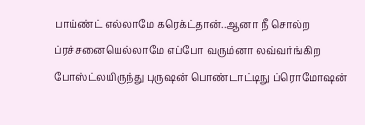பாய்ண்ட் எல்லாமே கரெக்ட்தான்..ஆனா நீ சொல்ற ப்ரச்சனையெல்லாமே எப்போ வரும்னா லவ்வர்ங்கிற போஸ்ட்லயிருந்து புருஷன் பொண்டாட்டிநு ப்ரொமோஷன்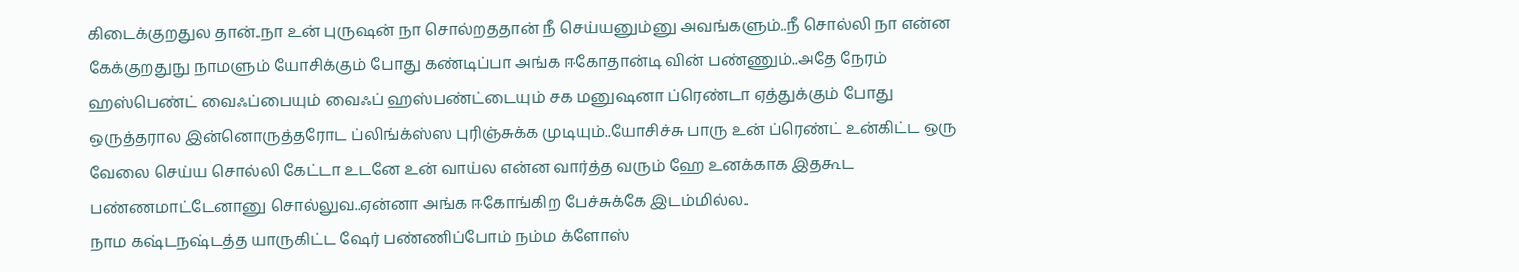கிடைக்குறதுல தான்..நா உன் புருஷன் நா சொல்றததான் நீ செய்யனும்னு அவங்களும்..நீ சொல்லி நா என்ன கேக்குறதுநு நாமளும் யோசிக்கும் போது கண்டிப்பா அங்க ஈகோதான்டி வின் பண்ணும்..அதே நேரம் ஹஸ்பெண்ட் வைஃப்பையும் வைஃப் ஹஸ்பண்ட்டையும் சக மனுஷனா ப்ரெண்டா ஏத்துக்கும் போது ஒருத்தரால இன்னொருத்தரோட ப்லிங்க்ஸ்ஸ புரிஞ்சுக்க முடியும்..யோசிச்சு பாரு உன் ப்ரெண்ட் உன்கிட்ட ஒரு வேலை செய்ய சொல்லி கேட்டா உடனே உன் வாய்ல என்ன வார்த்த வரும் ஹே உனக்காக இதகூட பண்ணமாட்டேனானு சொல்லுவ..ஏன்னா அங்க ஈகோங்கிற பேச்சுக்கே இடம்மில்ல..
நாம கஷ்டநஷ்டத்த யாருகிட்ட ஷேர் பண்ணிப்போம் நம்ம க்ளோஸ்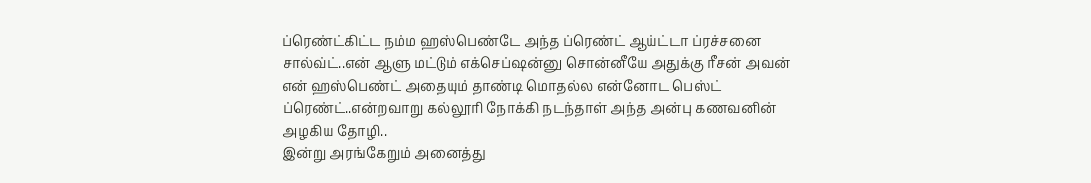ப்ரெண்ட்கிட்ட நம்ம ஹஸ்பெண்டே அந்த ப்ரெண்ட் ஆய்ட்டா ப்ரச்சனை சால்வ்ட்..என் ஆளு மட்டும் எக்செப்ஷன்னு சொன்னீயே அதுக்கு ரீசன் அவன் என் ஹஸ்பெண்ட் அதையும் தாண்டி மொதல்ல என்னோட பெஸ்ட் ப்ரெண்ட்..என்றவாறு கல்லூரி நோக்கி நடந்தாள் அந்த அன்பு கணவனின் அழகிய தோழி..
இன்று அரங்கேறும் அனைத்து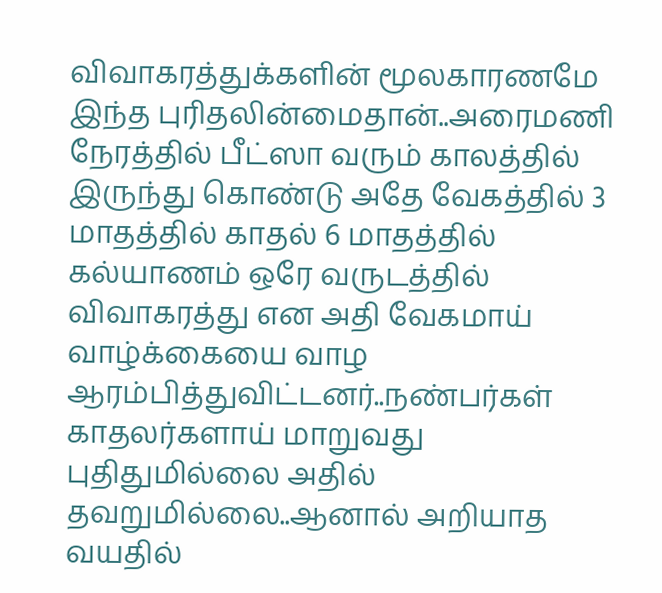விவாகரத்துக்களின் மூலகாரணமே இந்த புரிதலின்மைதான்..அரைமணி நேரத்தில் பீட்ஸா வரும் காலத்தில் இருந்து கொண்டு அதே வேகத்தில் 3 மாதத்தில் காதல் 6 மாதத்தில் கல்யாணம் ஒரே வருடத்தில் விவாகரத்து என அதி வேகமாய் வாழ்க்கையை வாழ ஆரம்பித்துவிட்டனர்..நண்பர்கள் காதலர்களாய் மாறுவது புதிதுமில்லை அதில் தவறுமில்லை..ஆனால் அறியாத வயதில்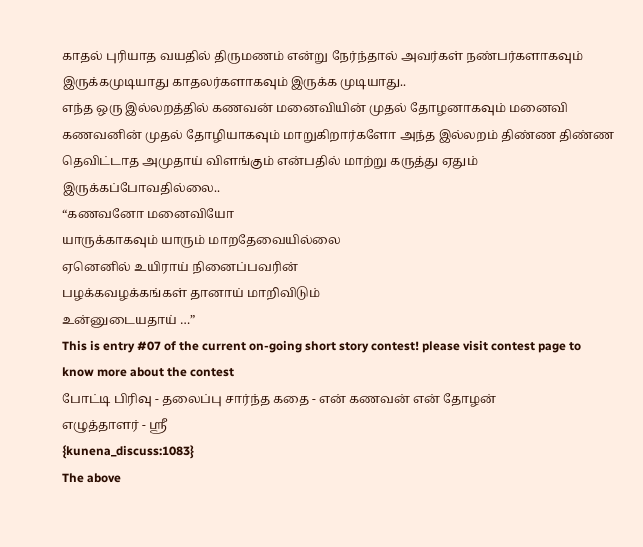காதல் புரியாத வயதில் திருமணம் என்று நேர்ந்தால் அவர்கள் நண்பர்களாகவும் இருக்கமுடியாது காதலர்களாகவும் இருக்க முடியாது..
எந்த ஒரு இல்லறத்தில் கணவன் மனைவியின் முதல் தோழனாகவும் மனைவி கணவனின் முதல் தோழியாகவும் மாறுகிறார்களோ அந்த இல்லறம் திண்ண திண்ண தெவிட்டாத அமுதாய் விளங்கும் என்பதில் மாற்று கருத்து ஏதும் இருக்கப்போவதில்லை..
“கணவனோ மனைவியோ
யாருக்காகவும் யாரும் மாறதேவையில்லை
ஏனெனில் உயிராய் நினைப்பவரின்
பழக்கவழக்கங்கள் தானாய் மாறிவிடும்
உன்னுடையதாய் …”
This is entry #07 of the current on-going short story contest! please visit contest page to know more about the contest
போட்டி பிரிவு - தலைப்பு சார்ந்த கதை - என் கணவன் என் தோழன்
எழுத்தாளர் - ஸ்ரீ
{kunena_discuss:1083}
The above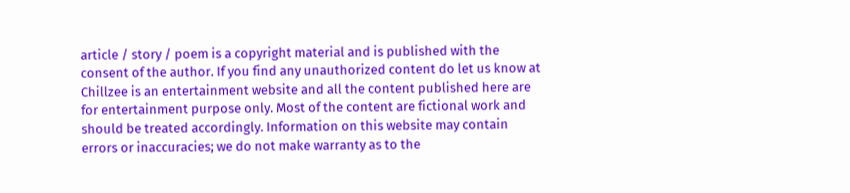article / story / poem is a copyright material and is published with the consent of the author. If you find any unauthorized content do let us know at
Chillzee is an entertainment website and all the content published here are for entertainment purpose only. Most of the content are fictional work and should be treated accordingly. Information on this website may contain errors or inaccuracies; we do not make warranty as to the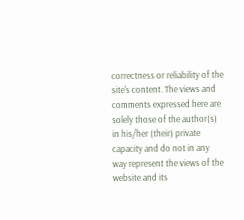correctness or reliability of the site's content. The views and comments expressed here are solely those of the author(s) in his/her (their) private capacity and do not in any way represent the views of the website and its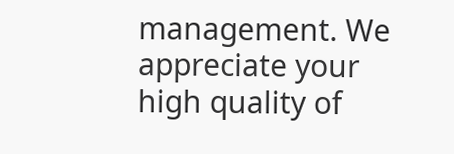management. We appreciate your high quality of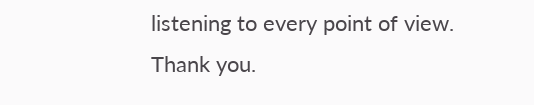listening to every point of view. Thank you.